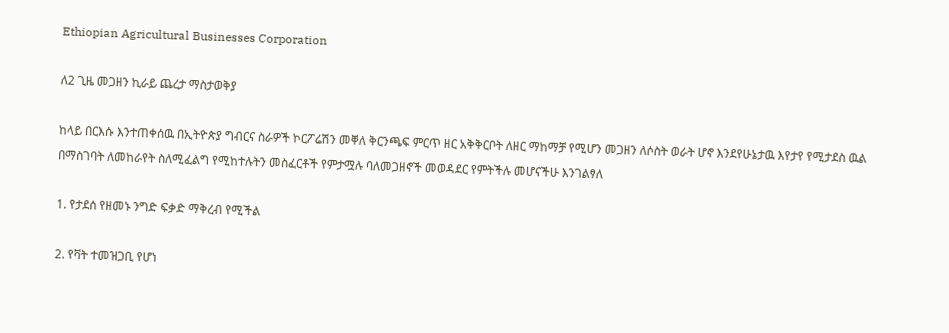Ethiopian Agricultural Businesses Corporation

ለ2 ጊዜ መጋዘን ኪራይ ጨረታ ማስታወቅያ

ከላይ በርእሱ እንተጠቀሰዉ በኢትዮጵያ ግብርና ስራዎች ኮርፖሬሽን መቐለ ቅርንጫፍ ምርጥ ዘር አቅቅርቦት ለዘር ማከማቻ የሚሆን መጋዘን ለሶስት ወራት ሆኖ እንደየሁኔታዉ እየታየ የሚታደስ ዉል በማስገባት ለመከራየት ስለሚፈልግ የሚከተሉትን መስፈርቶች የምታሟሉ ባለመጋዘኖች መወዳደር የምትችሉ መሆናችሁ እንገልፃለ

1. የታደሰ የዘመኑ ንግድ ፍቃድ ማቅረብ የሚችል

2. የቫት ተመዝጋቢ የሆነ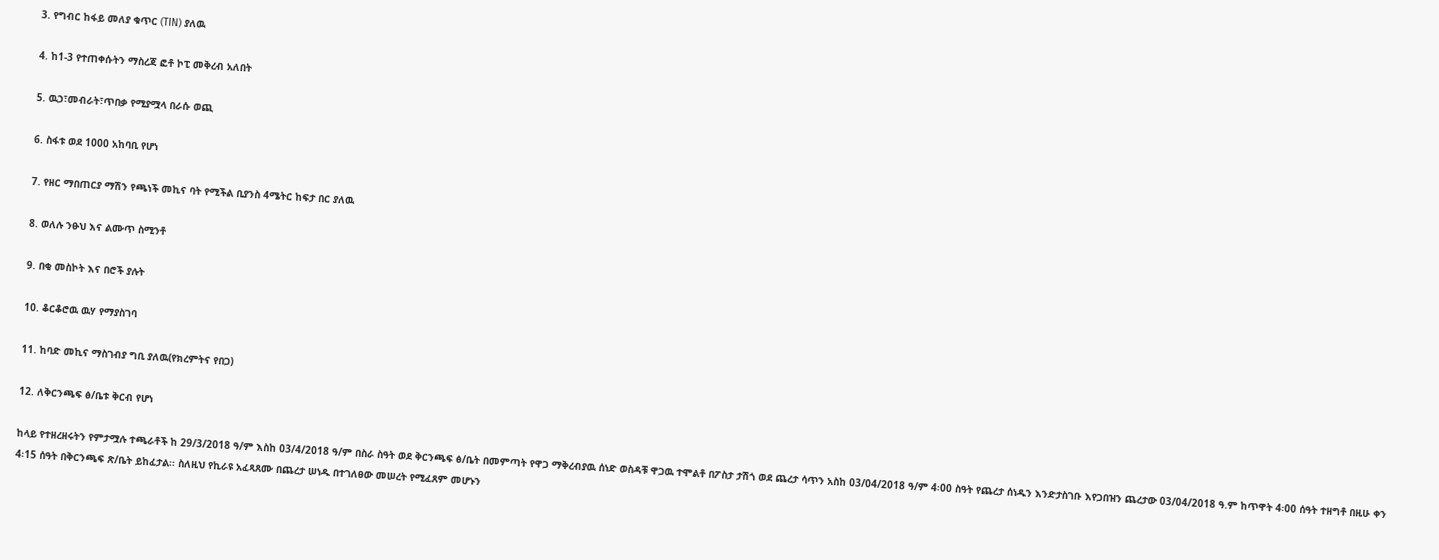3. የግብር ከፋይ መለያ ቁጥር (TIN) ያለዉ

4. ከ1-3 የተጠቀሱትን ማስረጃ ፎቶ ኮፒ መቅረብ አለበት

5. ዉኃ፣መብራት፣ጥበቃ የሚያሟላ በራሱ ወጪ

6. ስፋቱ ወደ 1000 አከባቢ የሆነ

7. የዘር ማበጠርያ ማሽን የጫነች መኪና ባት የሚችል ቢያንስ 4ሜትር ከፍታ በር ያለዉ

8. ወለሉ ንፁህ እና ልሙጥ ስሚንቶ

9. በቂ መስኮት እና በሮች ያሉት

10. ቆርቆሮዉ ዉሃ የማያስገባ

11. ከባድ መኪና ማስገብያ ግቢ ያለዉ(የክረምትና የበጋ)

12. ለቅርንጫፍ ፅ/ቤቱ ቅርብ የሆነ

ከላይ የተዘረዘሩትን የምታሟሉ ተጫራቶች ከ 29/3/2018 ዓ/ም እስከ 03/4/2018 ዓ/ም በስራ ስዓት ወደ ቅርንጫፍ ፅ/ቤት በመምጣት የዋጋ ማቅረብያዉ ሰነድ ወስዳቹ ዋጋዉ ተሞልቶ በፖስታ ታሽጎ ወደ ጨረታ ሳጥን አስከ 03/04/2018 ዓ/ም 4፡00 ስዓት የጨረታ ሰነዱን እንድታስገቡ እየጋበዝን ጨረታው 03/04/2018 ዓ.ም ከጥዋት 4፡00 ሰዓት ተዘግቶ በዚሁ ቀን 4፡15 ሰዓት በቅርንጫፍ ጽ/ቤት ይከፈታል፡፡ ስለዚህ የኪራዩ አፈጻጸሙ በጨረታ ሠነዱ በተገለፀው መሠረት የሚፈጸም መሆኑን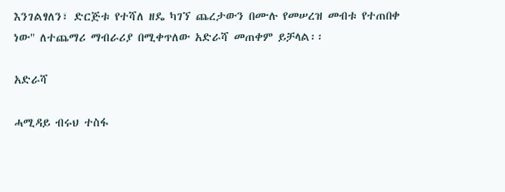እንገልፃለን፣ ድርጅቱ የተሻለ ዘዴ ካገኘ ጨረታውን በሙሉ የመሠረዝ መብቱ የተጠበቀ ነው" ለተጨማሪ ማብራሪያ በሚቀጥለው አድራሻ መጠቀም ይቻላል፡፡

አድራሻ

ሓሚዳይ ብሩህ ተስፋ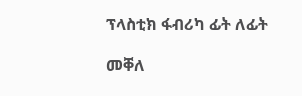ፕላስቲክ ፋብሪካ ፊት ለፊት

መቐለ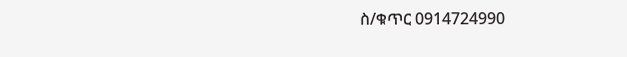ስ/ቁጥር 0914724990